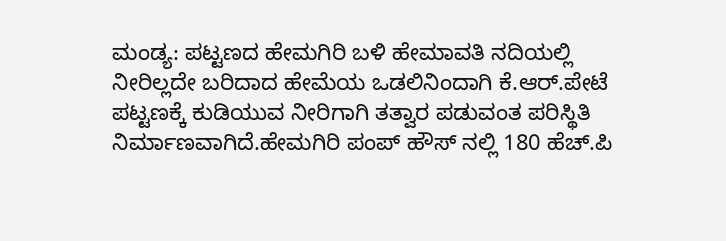ಮಂಡ್ಯ: ಪಟ್ಟಣದ ಹೇಮಗಿರಿ ಬಳಿ ಹೇಮಾವತಿ ನದಿಯಲ್ಲಿ ನೀರಿಲ್ಲದೇ ಬರಿದಾದ ಹೇಮೆಯ ಒಡಲಿನಿಂದಾಗಿ ಕೆ.ಆರ್.ಪೇಟೆ ಪಟ್ಟಣಕ್ಕೆ ಕುಡಿಯುವ ನೀರಿಗಾಗಿ ತತ್ವಾರ ಪಡುವಂತ ಪರಿಸ್ಥಿತಿ ನಿರ್ಮಾಣವಾಗಿದೆ.ಹೇಮಗಿರಿ ಪಂಪ್ ಹೌಸ್ ನಲ್ಲಿ 180 ಹೆಚ್.ಪಿ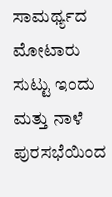ಸಾಮರ್ಥ್ಯದ ಮೋಟಾರು ಸುಟ್ಟು ಇಂದು ಮತ್ತು ನಾಳೆ ಪುರಸಭೆಯಿಂದ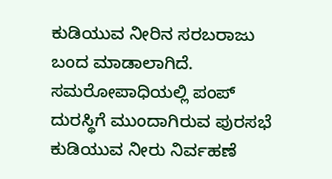ಕುಡಿಯುವ ನೀರಿನ ಸರಬರಾಜು ಬಂದ ಮಾಡಾಲಾಗಿದೆ. ಸಮರೋಪಾಧಿಯಲ್ಲಿ ಪಂಪ್ ದುರಸ್ಥಿಗೆ ಮುಂದಾಗಿರುವ ಪುರಸಭೆ ಕುಡಿಯುವ ನೀರು ನಿರ್ವಹಣೆ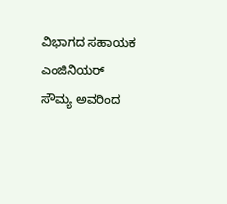ವಿಭಾಗದ ಸಹಾಯಕ ಎಂಜಿನಿಯರ್ ಸೌಮ್ಯ ಅವರಿಂದ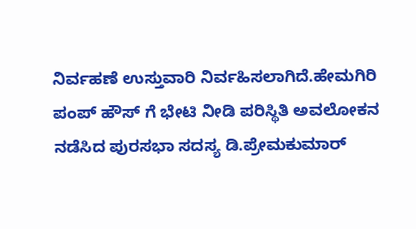ನಿರ್ವಹಣೆ ಉಸ್ತುವಾರಿ ನಿರ್ವಹಿಸಲಾಗಿದೆ.ಹೇಮಗಿರಿ ಪಂಪ್ ಹೌಸ್ ಗೆ ಭೇಟಿ ನೀಡಿ ಪರಿಸ್ಥಿತಿ ಅವಲೋಕನ ನಡೆಸಿದ ಪುರಸಭಾ ಸದಸ್ಯ ಡಿ.ಪ್ರೇಮಕುಮಾರ್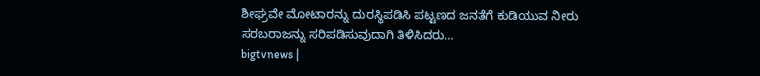ಶೀಘ್ರವೇ ಮೋಟಾರನ್ನು ದುರಸ್ಥಿಪಡಿಸಿ ಪಟ್ಟಣದ ಜನತೆಗೆ ಕುಡಿಯುವ ನೀರು ಸರಬರಾಜನ್ನು ಸರಿಪಡಿಸುವುದಾಗಿ ತಿಳಿಸಿದರು…
bigtvnews |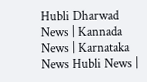Hubli Dharwad News | Kannada News | Karnataka News Hubli News |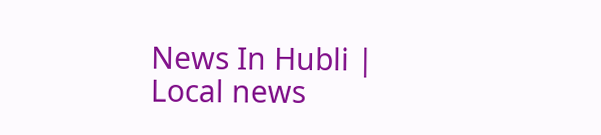News In Hubli | Local news